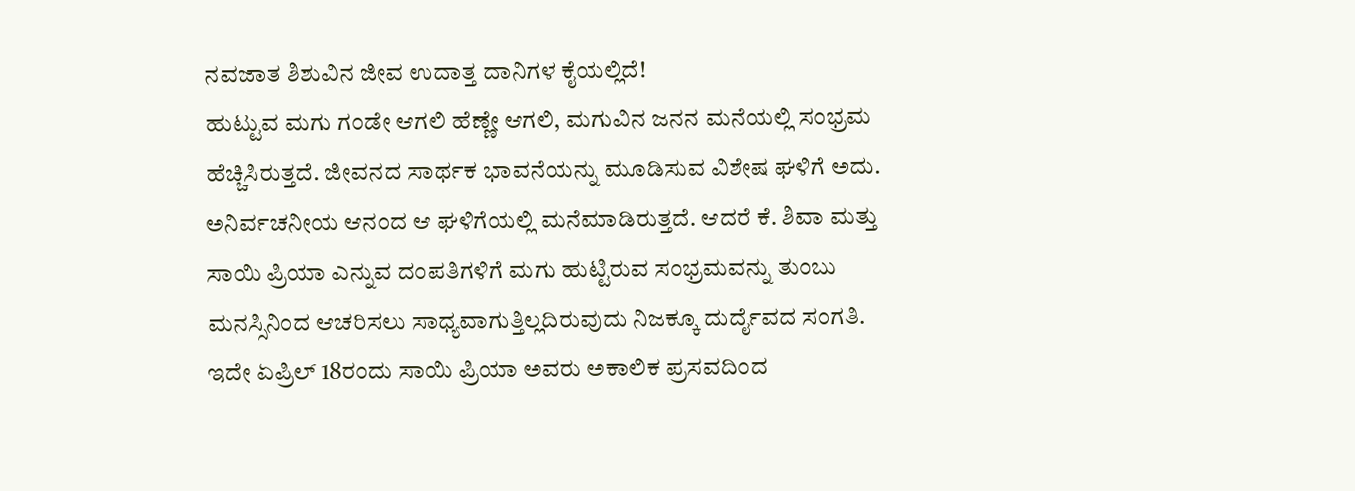ನವಜಾತ ಶಿಶುವಿನ ಜೀವ ಉದಾತ್ತ ದಾನಿಗಳ ಕೈಯಲ್ಲಿದೆ!
ಹುಟ್ಟುವ ಮಗು ಗಂಡೇ ಆಗಲಿ ಹೆಣ್ಣೇ ಆಗಲಿ, ಮಗುವಿನ ಜನನ ಮನೆಯಲ್ಲಿ ಸಂಭ್ರಮ ಹೆಚ್ಚಿಸಿರುತ್ತದೆ. ಜೀವನದ ಸಾರ್ಥಕ ಭಾವನೆಯನ್ನು ಮೂಡಿಸುವ ವಿಶೇಷ ಘಳಿಗೆ ಅದು. ಅನಿರ್ವಚನೀಯ ಆನಂದ ಆ ಘಳಿಗೆಯಲ್ಲಿ ಮನೆಮಾಡಿರುತ್ತದೆ. ಆದರೆ ಕೆ. ಶಿವಾ ಮತ್ತು ಸಾಯಿ ಪ್ರಿಯಾ ಎನ್ನುವ ದಂಪತಿಗಳಿಗೆ ಮಗು ಹುಟ್ಟಿರುವ ಸಂಭ್ರಮವನ್ನು ತುಂಬು ಮನಸ್ಸಿನಿಂದ ಆಚರಿಸಲು ಸಾಧ್ಯವಾಗುತ್ತಿಲ್ಲದಿರುವುದು ನಿಜಕ್ಕೂ ದುರ್ದೈವದ ಸಂಗತಿ.
ಇದೇ ಏಪ್ರಿಲ್ 18ರಂದು ಸಾಯಿ ಪ್ರಿಯಾ ಅವರು ಅಕಾಲಿಕ ಪ್ರಸವದಿಂದ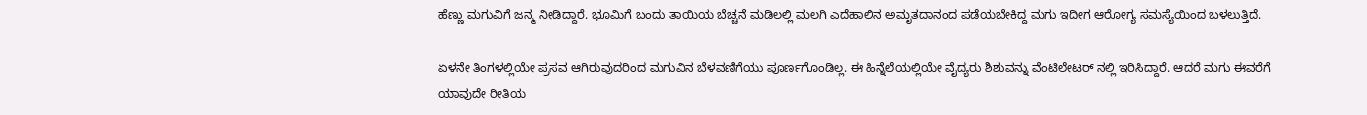ಹೆಣ್ಣು ಮಗುವಿಗೆ ಜನ್ಮ ನೀಡಿದ್ದಾರೆ. ಭೂಮಿಗೆ ಬಂದು ತಾಯಿಯ ಬೆಚ್ಚನೆ ಮಡಿಲಲ್ಲಿ ಮಲಗಿ ಎದೆಹಾಲಿನ ಅಮೃತದಾನಂದ ಪಡೆಯಬೇಕಿದ್ದ ಮಗು ಇದೀಗ ಆರೋಗ್ಯ ಸಮಸ್ಯೆಯಿಂದ ಬಳಲುತ್ತಿದೆ.

ಏಳನೇ ತಿಂಗಳಲ್ಲಿಯೇ ಪ್ರಸವ ಆಗಿರುವುದರಿಂದ ಮಗುವಿನ ಬೆಳವಣಿಗೆಯು ಪೂರ್ಣಗೊಂಡಿಲ್ಲ. ಈ ಹಿನ್ನೆಲೆಯಲ್ಲಿಯೇ ವೈದ್ಯರು ಶಿಶುವನ್ನು ವೆಂಟಿಲೇಟರ್ ನಲ್ಲಿ ಇರಿಸಿದ್ದಾರೆ. ಆದರೆ ಮಗು ಈವರೆಗೆ ಯಾವುದೇ ರೀತಿಯ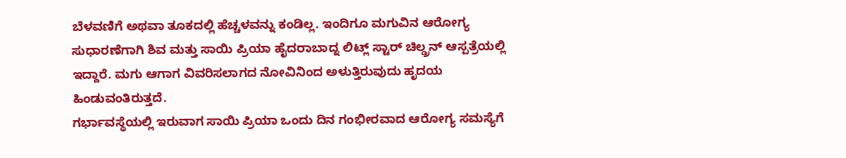ಬೆಳವಣಿಗೆ ಅಥವಾ ತೂಕದಲ್ಲಿ ಹೆಚ್ಚಳವನ್ನು ಕಂಡಿಲ್ಲ. ಇಂದಿಗೂ ಮಗುವಿನ ಆರೋಗ್ಯ ಸುಧಾರಣೆಗಾಗಿ ಶಿವ ಮತ್ತು ಸಾಯಿ ಪ್ರಿಯಾ ಹೈದರಾಬಾದ್ನ ಲಿಟ್ಲ್ ಸ್ಟಾರ್ ಚಿಲ್ಡ್ರನ್ ಆಸ್ಪತ್ರೆಯಲ್ಲಿ ಇದ್ದಾರೆ. ಮಗು ಆಗಾಗ ವಿವರಿಸಲಾಗದ ನೋವಿನಿಂದ ಅಳುತ್ತಿರುವುದು ಹೃದಯ ಹಿಂಡುವಂತಿರುತ್ತದೆ.
ಗರ್ಭಾವಸ್ಥೆಯಲ್ಲಿ ಇರುವಾಗ ಸಾಯಿ ಪ್ರಿಯಾ ಒಂದು ದಿನ ಗಂಭೀರವಾದ ಆರೋಗ್ಯ ಸಮಸ್ಯೆಗೆ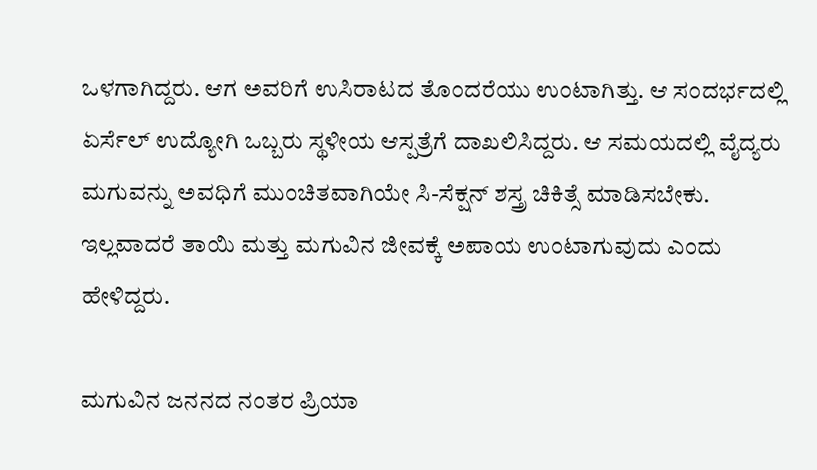ಒಳಗಾಗಿದ್ದರು. ಆಗ ಅವರಿಗೆ ಉಸಿರಾಟದ ತೊಂದರೆಯು ಉಂಟಾಗಿತ್ತು. ಆ ಸಂದರ್ಭದಲ್ಲಿ ಏರ್ಸೆಲ್ ಉದ್ಯೋಗಿ ಒಬ್ಬರು ಸ್ಥಳೀಯ ಆಸ್ಪತ್ರೆಗೆ ದಾಖಲಿಸಿದ್ದರು. ಆ ಸಮಯದಲ್ಲಿ ವೈದ್ಯರು ಮಗುವನ್ನು ಅವಧಿಗೆ ಮುಂಚಿತವಾಗಿಯೇ ಸಿ-ಸೆಕ್ಷನ್ ಶಸ್ತ್ರ ಚಿಕಿತ್ಸೆ ಮಾಡಿಸಬೇಕು. ಇಲ್ಲವಾದರೆ ತಾಯಿ ಮತ್ತು ಮಗುವಿನ ಜೀವಕ್ಕೆ ಅಪಾಯ ಉಂಟಾಗುವುದು ಎಂದು ಹೇಳಿದ್ದರು.

ಮಗುವಿನ ಜನನದ ನಂತರ ಪ್ರಿಯಾ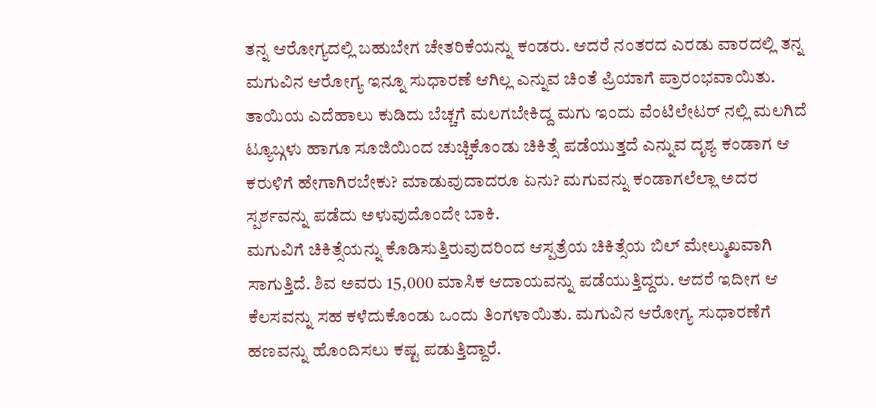ತನ್ನ ಆರೋಗ್ಯದಲ್ಲಿ ಬಹುಬೇಗ ಚೇತರಿಕೆಯನ್ನು ಕಂಡರು. ಆದರೆ ನಂತರದ ಎರಡು ವಾರದಲ್ಲಿ ತನ್ನ ಮಗುವಿನ ಆರೋಗ್ಯ ಇನ್ನೂ ಸುಧಾರಣೆ ಆಗಿಲ್ಲ ಎನ್ನುವ ಚಿಂತೆ ಪ್ರಿಯಾಗೆ ಪ್ರಾರಂಭವಾಯಿತು. ತಾಯಿಯ ಎದೆಹಾಲು ಕುಡಿದು ಬೆಚ್ಚಗೆ ಮಲಗಬೇಕಿದ್ದ ಮಗು ಇಂದು ವೆಂಟಿಲೇಟರ್ ನಲ್ಲಿ ಮಲಗಿದೆ ಟ್ಯೂಬ್ಗಳು ಹಾಗೂ ಸೂಜಿಯಿಂದ ಚುಚ್ಚಿಕೊಂಡು ಚಿಕಿತ್ಸೆ ಪಡೆಯುತ್ತದೆ ಎನ್ನುವ ದೃಶ್ಯ ಕಂಡಾಗ ಆ ಕರುಳಿಗೆ ಹೇಗಾಗಿರಬೇಕು? ಮಾಡುವುದಾದರೂ ಏನು? ಮಗುವನ್ನು ಕಂಡಾಗಲೆಲ್ಲಾ ಅದರ ಸ್ಪರ್ಶವನ್ನು ಪಡೆದು ಅಳುವುದೊಂದೇ ಬಾಕಿ.
ಮಗುವಿಗೆ ಚಿಕಿತ್ಸೆಯನ್ನು ಕೊಡಿಸುತ್ತಿರುವುದರಿಂದ ಆಸ್ಪತ್ರೆಯ ಚಿಕಿತ್ಸೆಯ ಬಿಲ್ ಮೇಲ್ಮುಖವಾಗಿ ಸಾಗುತ್ತಿದೆ. ಶಿವ ಅವರು 15,000 ಮಾಸಿಕ ಆದಾಯವನ್ನು ಪಡೆಯುತ್ತಿದ್ದರು. ಆದರೆ ಇದೀಗ ಆ ಕೆಲಸವನ್ನು ಸಹ ಕಳೆದುಕೊಂಡು ಒಂದು ತಿಂಗಳಾಯಿತು. ಮಗುವಿನ ಆರೋಗ್ಯ ಸುಧಾರಣೆಗೆ ಹಣವನ್ನು ಹೊಂದಿಸಲು ಕಷ್ಟ ಪಡುತ್ತಿದ್ದಾರೆ.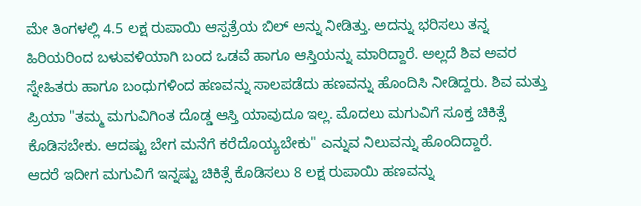ಮೇ ತಿಂಗಳಲ್ಲಿ 4.5 ಲಕ್ಷ ರುಪಾಯಿ ಆಸ್ಪತ್ರೆಯ ಬಿಲ್ ಅನ್ನು ನೀಡಿತ್ತು. ಅದನ್ನು ಭರಿಸಲು ತನ್ನ ಹಿರಿಯರಿಂದ ಬಳುವಳಿಯಾಗಿ ಬಂದ ಒಡವೆ ಹಾಗೂ ಆಸ್ತಿಯನ್ನು ಮಾರಿದ್ದಾರೆ. ಅಲ್ಲದೆ ಶಿವ ಅವರ ಸ್ನೇಹಿತರು ಹಾಗೂ ಬಂಧುಗಳಿಂದ ಹಣವನ್ನು ಸಾಲಪಡೆದು ಹಣವನ್ನು ಹೊಂದಿಸಿ ನೀಡಿದ್ದರು. ಶಿವ ಮತ್ತು ಪ್ರಿಯಾ "ತಮ್ಮ ಮಗುವಿಗಿಂತ ದೊಡ್ಡ ಆಸ್ತಿ ಯಾವುದೂ ಇಲ್ಲ. ಮೊದಲು ಮಗುವಿಗೆ ಸೂಕ್ತ ಚಿಕಿತ್ಸೆ ಕೊಡಿಸಬೇಕು. ಆದಷ್ಟು ಬೇಗ ಮನೆಗೆ ಕರೆದೊಯ್ಯಬೇಕು" ಎನ್ನುವ ನಿಲುವನ್ನು ಹೊಂದಿದ್ದಾರೆ.
ಆದರೆ ಇದೀಗ ಮಗುವಿಗೆ ಇನ್ನಷ್ಟು ಚಿಕಿತ್ಸೆ ಕೊಡಿಸಲು 8 ಲಕ್ಷ ರುಪಾಯಿ ಹಣವನ್ನು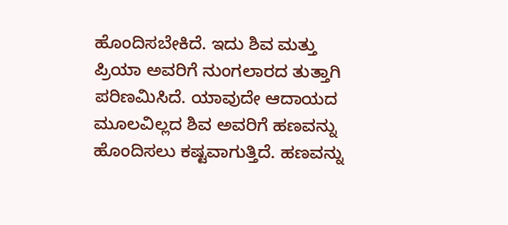ಹೊಂದಿಸಬೇಕಿದೆ. ಇದು ಶಿವ ಮತ್ತು ಪ್ರಿಯಾ ಅವರಿಗೆ ನುಂಗಲಾರದ ತುತ್ತಾಗಿ ಪರಿಣಮಿಸಿದೆ. ಯಾವುದೇ ಆದಾಯದ ಮೂಲವಿಲ್ಲದ ಶಿವ ಅವರಿಗೆ ಹಣವನ್ನು ಹೊಂದಿಸಲು ಕಷ್ಟವಾಗುತ್ತಿದೆ. ಹಣವನ್ನು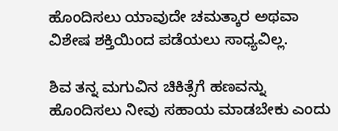ಹೊಂದಿಸಲು ಯಾವುದೇ ಚಮತ್ಕಾರ ಅಥವಾ ವಿಶೇಷ ಶಕ್ತಿಯಿಂದ ಪಡೆಯಲು ಸಾಧ್ಯವಿಲ್ಲ.

ಶಿವ ತನ್ನ ಮಗುವಿನ ಚಿಕಿತ್ಸೆಗೆ ಹಣವನ್ನು ಹೊಂದಿಸಲು ನೀವು ಸಹಾಯ ಮಾಡಬೇಕು ಎಂದು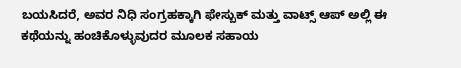ಬಯಸಿದರೆ, ಅವರ ನಿಧಿ ಸಂಗ್ರಹಕ್ಕಾಗಿ ಫೇಸ್ಬುಕ್ ಮತ್ತು ವಾಟ್ಸ್ ಆಪ್ ಅಲ್ಲಿ ಈ ಕಥೆಯನ್ನು ಹಂಚಿಕೊಳ್ಳುವುದರ ಮೂಲಕ ಸಹಾಯ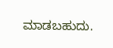ಮಾಡಬಹುದು.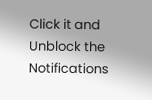Click it and Unblock the Notifications